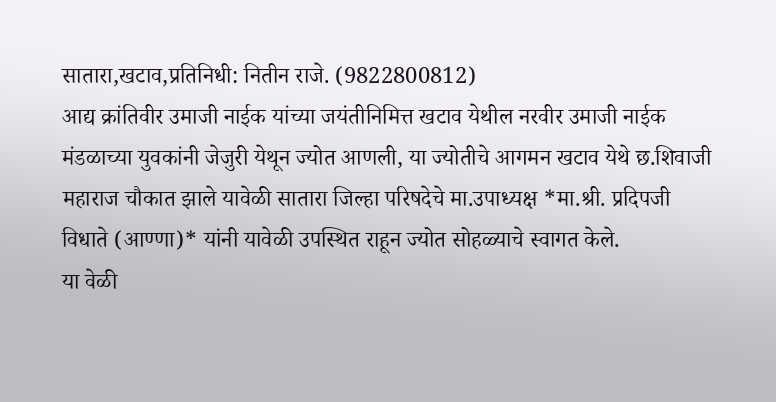सातारा,खटाव,प्रतिनिधी: नितीन राजे. (9822800812)
आद्य क्रांतिवीर उमाजी नाईक यांच्या जयंतीनिमित्त खटाव येथील नरवीर उमाजी नाईक मंडळाच्या युवकांनी जेजुरी येथून ज्योत आणली, या ज्योतीचे आगमन खटाव येथे छ.शिवाजी महाराज चौकात झाले यावेळी सातारा जिल्हा परिषदेचे मा.उपाध्यक्ष *मा.श्री. प्रदिपजी विधाते (आण्णा)* यांनी यावेळी उपस्थित राहून ज्योत सोहळ्याचे स्वागत केले.
या वेळी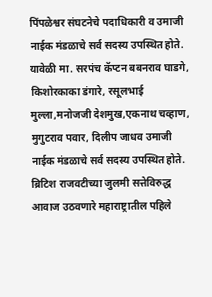पिंपळेश्वर संघटनेचे पदाधिकारी व उमाजी नाईक मंडळाचे सर्व सदस्य उपस्थित होते. यावेळी मा. सरपंच कॅप्टन बबनराव घाडगे, किशोरकाका डंगारे, रसूलभाई मुल्ला,मनोजजी देशमुख,एकनाथ चव्हाण, मुगुटराव पवार, दिलीप जाधव उमाजी नाईक मंडळाचे सर्व सदस्य उपस्थित होते.
ब्रिटिश राजवटीच्या जुलमी सत्तेविरुद्ध आवाज उठवणारे महाराष्ट्रातील पहिले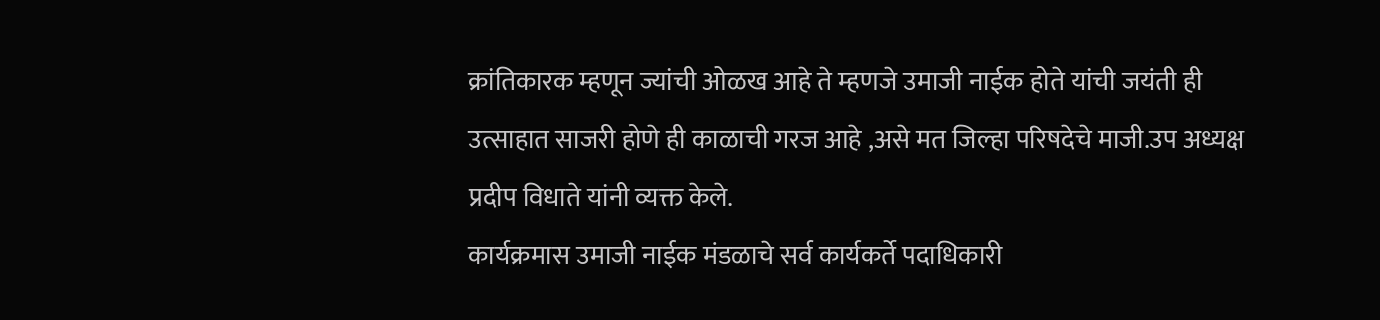क्रांतिकारक म्हणून ज्यांची ओळख आहे ते म्हणजे उमाजी नाईक होते यांची जयंती ही उत्साहात साजरी होणे ही काळाची गरज आहे ,असे मत जिल्हा परिषदेचे माजी.उप अध्यक्ष प्रदीप विधाते यांनी व्यक्त केले.
कार्यक्रमास उमाजी नाईक मंडळाचे सर्व कार्यकर्ते पदाधिकारी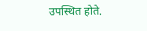उपस्थित होते.